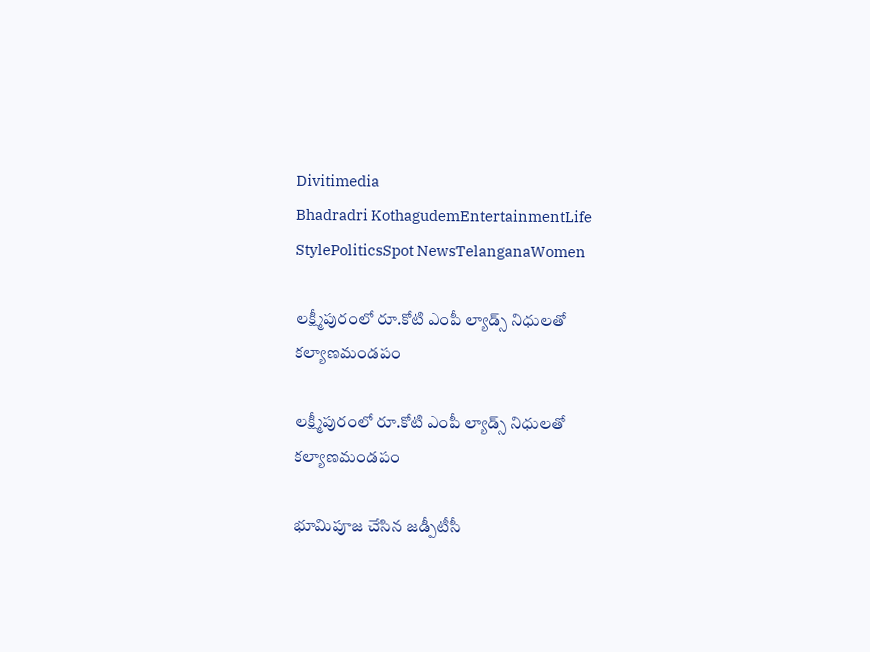Divitimedia
Bhadradri KothagudemEntertainmentLife StylePoliticsSpot NewsTelanganaWomen

లక్ష్మీపురంలో రూ.కోటి ఎంపీ ల్యాడ్స్ నిధులతో కల్యాణమండపం

లక్ష్మీపురంలో రూ.కోటి ఎంపీ ల్యాడ్స్ నిధులతో కల్యాణమండపం

భూమిపూజ చేసిన జడ్పీటీసీ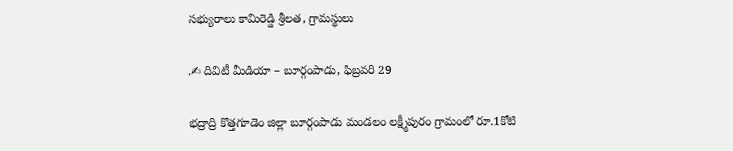సభ్యురాలు కామిరెడ్డి శ్రీలత, గ్రామస్థులు

.✍ దివిటీ మీడియా – బూర్గంపాడు, ఫిబ్రవరి 29

భద్రాద్రి కొత్తగూడెం జిల్లా బూర్గంపాడు మండలం లక్ష్మీపురం గ్రామంలో రూ.1కోటి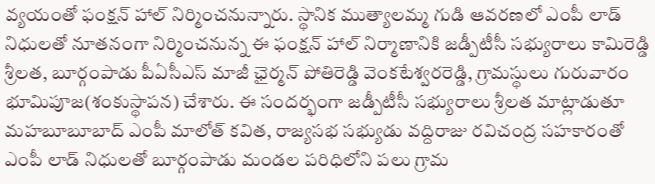వ్యయంతో ఫంక్షన్ హాల్ నిర్మించనున్నారు. స్థానిక ముత్యాలమ్మ గుడి ఆవరణలో ఎంపీ లాడ్ నిధులతో నూతనంగా నిర్మించనున్న ఈ ఫంక్షన్ హాల్ నిర్మాణానికి జడ్పీటీసీ సభ్యురాలు కామిరెడ్డి శ్రీలత, బూర్గంపాడు పీఏసీఎస్ మాజీ ఛైర్మన్ పోతిరెడ్డి వెంకటేశ్వరరెడ్డి, గ్రామస్థులు గురువారం భూమిపూజ(శంకుస్థాపన) చేశారు. ఈ సందర్భంగా జడ్పీటీసీ సభ్యురాలు శ్రీలత మాట్లాడుతూ మహబూబూబాద్ ఎంపీ మాలోత్ కవిత, రాజ్యసభ సభ్యుడు వద్దిరాజు రవిచంద్ర సహకారంతో ఎంపీ లాడ్ నిధులతో బూర్గంపాడు మండల పరిధిలోని పలు గ్రామ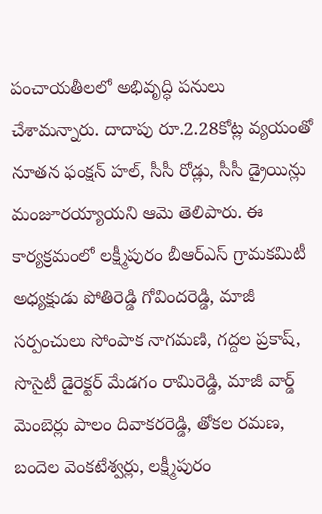పంచాయతీలలో అభివృద్ధి పనులు చేశామన్నారు. దాదాపు రూ.2.28కోట్ల వ్యయంతో నూతన ఫంక్షన్ హల్, సీసీ రోడ్లు, సీసీ డ్రైయిన్లు మంజూరయ్యాయని ఆమె తెలిపారు. ఈ కార్యక్రమంలో లక్ష్మీపురం బీఆర్ఎస్ గ్రామకమిటీ అధ్యక్షుడు పోతిరెడ్డి గోవిందరెడ్డి, మాజీ సర్పంచులు సోంపాక నాగమణి, గద్దల ప్రకాష్, సొసైటీ డైరెక్టర్ మేడగం రామిరెడ్డి, మాజీ వార్డ్ మెంబెర్లు పాలం దివాకరరెడ్డి, తోకల రమణ, బందెల వెంకటేశ్వర్లు, లక్ష్మీపురం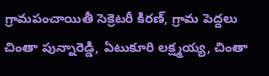గ్రామపంచాయితీ సెక్రెటరీ కిరణ్, గ్రామ పెద్దలు చింతా పున్నారెడ్డి, ఏటుకూరి లక్ష్మయ్య, చింతా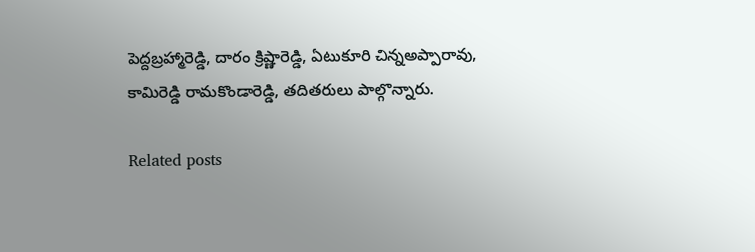పెద్దబ్రహ్మారెడ్డి, దారం క్రిష్ణారెడ్డి, ఏటుకూరి చిన్నఅప్పారావు, కామిరెడ్డి రామకొండారెడ్డి, తదితరులు పాల్గొన్నారు.

Related posts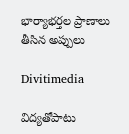భార్యాభర్తల ప్రాణాలు తీసిన అప్పులు

Divitimedia

విద్యతోపాటు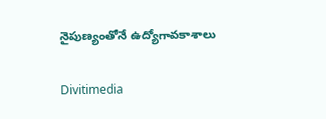నైపుణ్యంతోనే ఉద్యోగావకాశాలు

Divitimedia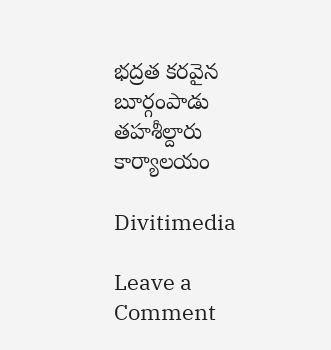భద్రత కరవైన బూర్గంపాడు తహశీల్దారు కార్యాలయం

Divitimedia

Leave a Comment